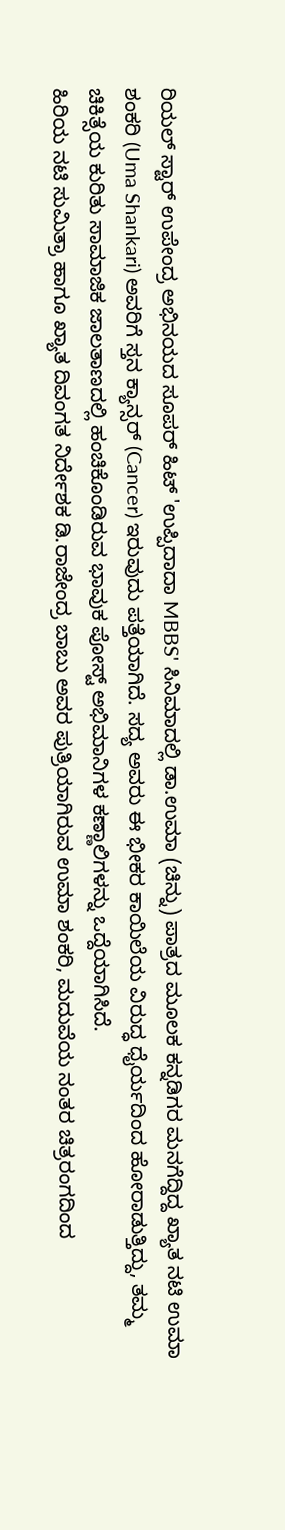ರಿಯಲ್ ಸ್ಟಾರ್ ಉಪೇಂದ್ರ ಅಭಿನಯದ ಸೂಪರ್ ಹಿಟ್ 'ಉಪ್ಪಿದಾದಾ MBBS' ಸಿನಿಮಾದಲ್ಲಿ ಡಾ.ಉಮಾ (ಚಿನ್ನು) ಪಾತ್ರದ ಮೂಲಕ ಕನ್ನಡಿಗರ ಮನಗೆದ್ದಿದ್ದ ಖ್ಯಾತ ನಟಿ ಉಮಾ ಶಂಕರಿ (Uma Shankari) ಅವರಿಗೆ ಸ್ತನ ಕ್ಯಾನ್ಸರ್ (Cancer) ಇರುವುದು ಪತ್ತೆಯಾಗಿದೆ. ಸದ್ಯ ಅವರು ಈ ಭೀಕರ ಕಾಯಿಲೆಯ ವಿರುದ್ಧ ಧೈರ್ಯದಿಂದ ಹೋರಾಡುತ್ತಿದ್ದು, ತಮ್ಮ ಚಿಕಿತ್ಸೆಯ ಕುರಿತು ಸಾಮಾಜಿಕ ಜಾಲತಾಣದಲ್ಲಿ ಹಂಚಿಕೊಂಡಿರುವ ಭಾವುಕ ಪೋಸ್ಟ್ ಅಭಿಮಾನಿಗಳ ಕಣ್ಣಾಲಿಗಳನ್ನು ಒದ್ದೆಯಾಗಿಸಿದೆ.
ಹಿರಿಯ ನಟಿ ಸುಮಿತ್ರಾ ಹಾಗೂ ಖ್ಯಾತ ದಿವಂಗತ ನಿರ್ದೇಶಕ ಡಿ.ರಾಜೇಂದ್ರ ಬಾಬು ಅವರ ಪುತ್ರಿಯಾಗಿರುವ ಉಮಾ ಶಂಕರಿ, ಮದುವೆಯ ನಂತರ ಚಿತ್ರರಂಗದಿಂದ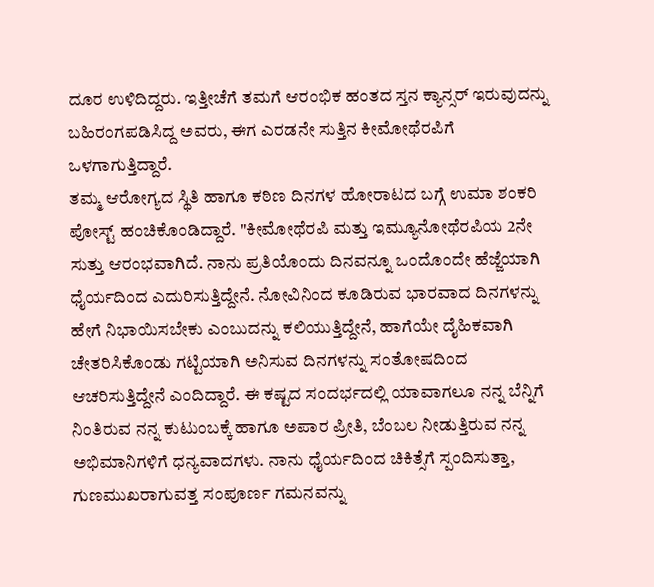ದೂರ ಉಳಿದಿದ್ದರು. ಇತ್ತೀಚೆಗೆ ತಮಗೆ ಆರಂಭಿಕ ಹಂತದ ಸ್ತನ ಕ್ಯಾನ್ಸರ್ ಇರುವುದನ್ನು ಬಹಿರಂಗಪಡಿಸಿದ್ದ ಅವರು, ಈಗ ಎರಡನೇ ಸುತ್ತಿನ ಕೀಮೋಥೆರಪಿಗೆ ಒಳಗಾಗುತ್ತಿದ್ದಾರೆ.
ತಮ್ಮ ಆರೋಗ್ಯದ ಸ್ಥಿತಿ ಹಾಗೂ ಕಠಿಣ ದಿನಗಳ ಹೋರಾಟದ ಬಗ್ಗೆ ಉಮಾ ಶಂಕರಿ ಪೋಸ್ಟ್ ಹಂಚಿಕೊಂಡಿದ್ದಾರೆ. "ಕೀಮೋಥೆರಪಿ ಮತ್ತು ಇಮ್ಯೂನೋಥೆರಪಿಯ 2ನೇ ಸುತ್ತು ಆರಂಭವಾಗಿದೆ. ನಾನು ಪ್ರತಿಯೊಂದು ದಿನವನ್ನೂ ಒಂದೊಂದೇ ಹೆಜ್ಜೆಯಾಗಿ ಧೈರ್ಯದಿಂದ ಎದುರಿಸುತ್ತಿದ್ದೇನೆ. ನೋವಿನಿಂದ ಕೂಡಿರುವ ಭಾರವಾದ ದಿನಗಳನ್ನು ಹೇಗೆ ನಿಭಾಯಿಸಬೇಕು ಎಂಬುದನ್ನು ಕಲಿಯುತ್ತಿದ್ದೇನೆ, ಹಾಗೆಯೇ ದೈಹಿಕವಾಗಿ ಚೇತರಿಸಿಕೊಂಡು ಗಟ್ಟಿಯಾಗಿ ಅನಿಸುವ ದಿನಗಳನ್ನು ಸಂತೋಷದಿಂದ ಆಚರಿಸುತ್ತಿದ್ದೇನೆ ಎಂದಿದ್ದಾರೆ. ಈ ಕಷ್ಟದ ಸಂದರ್ಭದಲ್ಲಿ ಯಾವಾಗಲೂ ನನ್ನ ಬೆನ್ನಿಗೆ ನಿಂತಿರುವ ನನ್ನ ಕುಟುಂಬಕ್ಕೆ ಹಾಗೂ ಅಪಾರ ಪ್ರೀತಿ, ಬೆಂಬಲ ನೀಡುತ್ತಿರುವ ನನ್ನ ಅಭಿಮಾನಿಗಳಿಗೆ ಧನ್ಯವಾದಗಳು. ನಾನು ಧೈರ್ಯದಿಂದ ಚಿಕಿತ್ಸೆಗೆ ಸ್ಪಂದಿಸುತ್ತಾ, ಗುಣಮುಖರಾಗುವತ್ತ ಸಂಪೂರ್ಣ ಗಮನವನ್ನು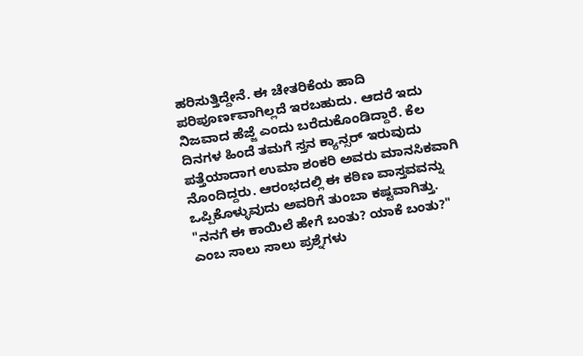ಹರಿಸುತ್ತಿದ್ದೇನೆ. ಈ ಚೇತರಿಕೆಯ ಹಾದಿ ಪರಿಪೂರ್ಣವಾಗಿಲ್ಲದೆ ಇರಬಹುದು. ಆದರೆ ಇದು ನಿಜವಾದ ಹೆಜ್ಜೆ ಎಂದು ಬರೆದುಕೊಂಡಿದ್ದಾರೆ. ಕೆಲ ದಿನಗಳ ಹಿಂದೆ ತಮಗೆ ಸ್ತನ ಕ್ಯಾನ್ಸರ್ ಇರುವುದು ಪತ್ತೆಯಾದಾಗ ಉಮಾ ಶಂಕರಿ ಅವರು ಮಾನಸಿಕವಾಗಿ ನೊಂದಿದ್ದರು. ಆರಂಭದಲ್ಲಿ ಈ ಕಠಿಣ ವಾಸ್ತವವನ್ನು ಒಪ್ಪಿಕೊಳ್ಳುವುದು ಅವರಿಗೆ ತುಂಬಾ ಕಷ್ಟವಾಗಿತ್ತು. "ನನಗೆ ಈ ಕಾಯಿಲೆ ಹೇಗೆ ಬಂತು? ಯಾಕೆ ಬಂತು?" ಎಂಬ ಸಾಲು ಸಾಲು ಪ್ರಶ್ನೆಗಳು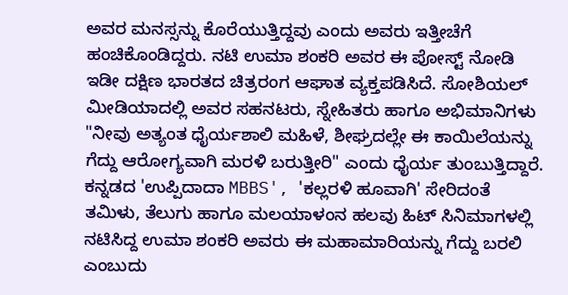ಅವರ ಮನಸ್ಸನ್ನು ಕೊರೆಯುತ್ತಿದ್ದವು ಎಂದು ಅವರು ಇತ್ತೀಚೆಗೆ ಹಂಚಿಕೊಂಡಿದ್ದರು. ನಟಿ ಉಮಾ ಶಂಕರಿ ಅವರ ಈ ಪೋಸ್ಟ್ ನೋಡಿ ಇಡೀ ದಕ್ಷಿಣ ಭಾರತದ ಚಿತ್ರರಂಗ ಆಘಾತ ವ್ಯಕ್ತಪಡಿಸಿದೆ. ಸೋಶಿಯಲ್ ಮೀಡಿಯಾದಲ್ಲಿ ಅವರ ಸಹನಟರು, ಸ್ನೇಹಿತರು ಹಾಗೂ ಅಭಿಮಾನಿಗಳು "ನೀವು ಅತ್ಯಂತ ಧೈರ್ಯಶಾಲಿ ಮಹಿಳೆ, ಶೀಘ್ರದಲ್ಲೇ ಈ ಕಾಯಿಲೆಯನ್ನು ಗೆದ್ದು ಆರೋಗ್ಯವಾಗಿ ಮರಳಿ ಬರುತ್ತೀರಿ" ಎಂದು ಧೈರ್ಯ ತುಂಬುತ್ತಿದ್ದಾರೆ. ಕನ್ನಡದ 'ಉಪ್ಪಿದಾದಾ MBBS', 'ಕಲ್ಲರಳಿ ಹೂವಾಗಿ' ಸೇರಿದಂತೆ ತಮಿಳು, ತೆಲುಗು ಹಾಗೂ ಮಲಯಾಳಂನ ಹಲವು ಹಿಟ್ ಸಿನಿಮಾಗಳಲ್ಲಿ ನಟಿಸಿದ್ದ ಉಮಾ ಶಂಕರಿ ಅವರು ಈ ಮಹಾಮಾರಿಯನ್ನು ಗೆದ್ದು ಬರಲಿ ಎಂಬುದು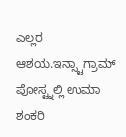ಎಲ್ಲರ ಆಶಯ.ಇನ್ಸ್ಟಾಗ್ರಾಮ್ ಪೋಸ್ಟ್ನಲ್ಲಿ ಉಮಾ ಶಂಕರಿ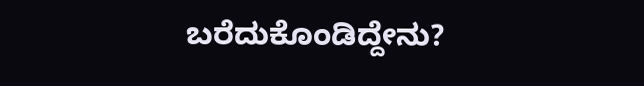ಬರೆದುಕೊಂಡಿದ್ದೇನು?